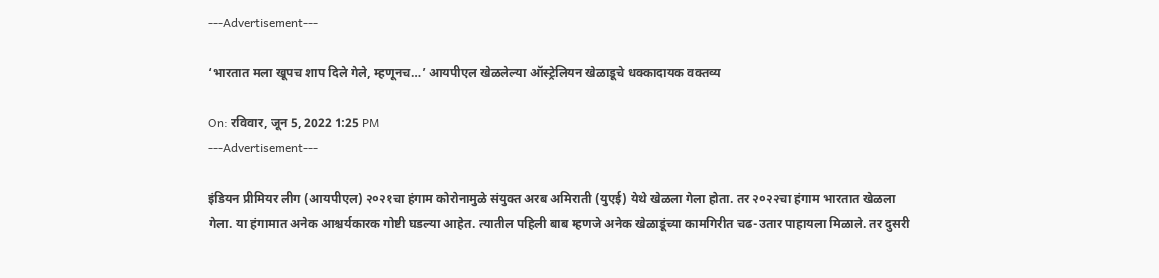---Advertisement---

‘भारतात मला खूपच शाप दिले गेले, म्हणूनच…’ आयपीएल खेळलेल्या ऑस्ट्रेलियन खेळाडूचे धक्कादायक वक्तव्य

On: रविवार, जून 5, 2022 1:25 PM
---Advertisement---

इंडियन प्रीमियर लीग (आयपीएल) २०२१चा हंगाम कोरोनामुळे संयुक्त अरब अमिराती (युएई) येथे खेळला गेला होता. तर २०२२चा हंगाम भारतात खेळला गेला. या हंगामात अनेक आश्चर्यकारक गोष्टी घडल्या आहेत. त्यातील पहिली बाब म्हणजे अनेक खेळाडूंच्या कामगिरीत चढ-उतार पाहायला मिळाले. तर दुसरी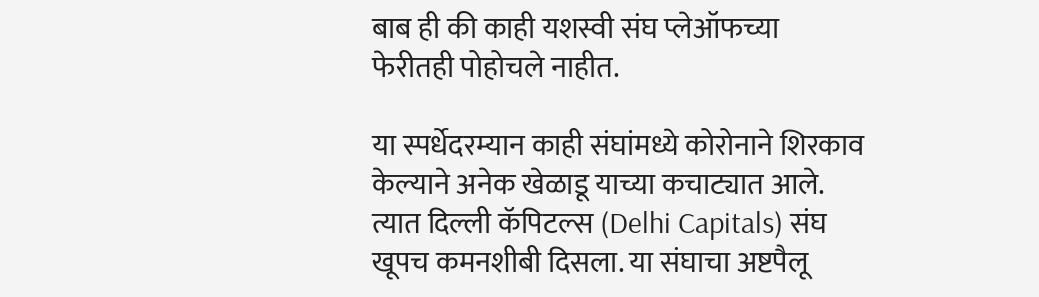बाब ही की काही यशस्वी संघ प्लेऑफच्या फेरीतही पोहोचले नाहीत.

या स्पर्धेदरम्यान काही संघांमध्ये कोरोनाने शिरकाव केल्याने अनेक खेळाडू याच्या कचाट्यात आले. त्यात दिल्ली कॅपिटल्स (Delhi Capitals) संघ खूपच कमनशीबी दिसला. या संघाचा अष्टपैलू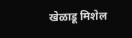खेळाडू मिशेल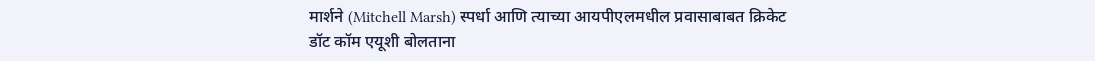मार्शने (Mitchell Marsh) स्पर्धा आणि त्याच्या आयपीएलमधील प्रवासाबाबत क्रिकेट डॉट कॉम एयूशी बोलताना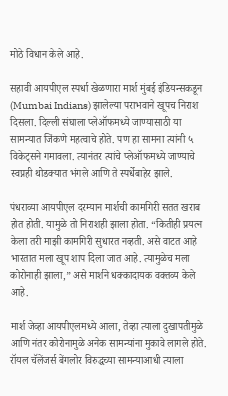मोठे विधान केले आहे.

सहावी आयपीएल स्पर्धा खेळणारा मार्श मुंबई इंडियन्सकडून (Mumbai Indians) झालेल्या पराभवाने खूपच निराश दिसला. दिल्ली संघाला प्लेऑफमध्ये जाण्यासाठी या सामन्यात जिंकणे महत्वाचे होते. पण हा सामना त्यांनी ५ विकेट्सने गमावला. त्यानंतर त्यांचे प्लेऑफमध्ये जाण्याचे स्वप्नही थोडक्यात भंगले आणि ते स्पर्धेबाहेर झाले.

पंधराव्या आयपीएल दरम्यान मार्शची कामगिरी सतत खराब होत होती. यामुळे तो निराशही झाला होता. “कितीही प्रयत्न केला तरी माझी कामगिरी सुधारत नव्हती. असे वाटत आहे भारतात मला खूप शाप दिला जात आहे. त्यामुळेच मला कोरोनाही झाला,” असे मार्शने धक्कादायक वक्तव्य केले आहे.

मार्श जेव्हा आयपीएलमध्ये आला, तेव्हा त्याला दुखापतीमुळे आणि नंतर कोरोनामुळे अनेक सामन्यांना मुकावे लागले होते. रॉयल चॅलेंजर्स बेंगलोर विरुद्धच्या सामन्याआधी त्याला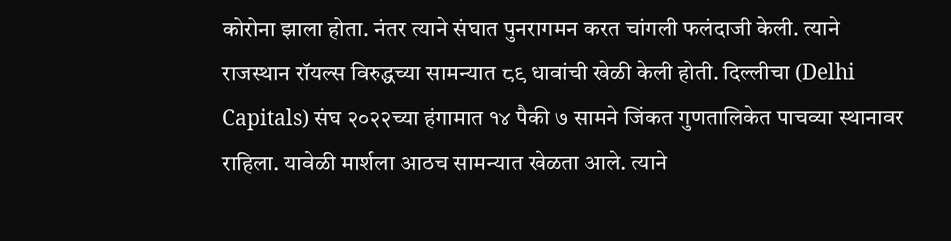कोरोना झाला होता. नंतर त्याने संघात पुनरागमन करत चांगली फलंदाजी केली. त्याने राजस्थान रॉयल्स विरुद्धच्या सामन्यात ८९ धावांची खेळी केली होती. दिल्लीचा (Delhi Capitals) संघ २०२२च्या हंगामात १४ पैकी ७ सामने जिंकत गुणतालिकेत पाचव्या स्थानावर राहिला. यावेळी मार्शला आठच सामन्यात खेळता आले. त्याने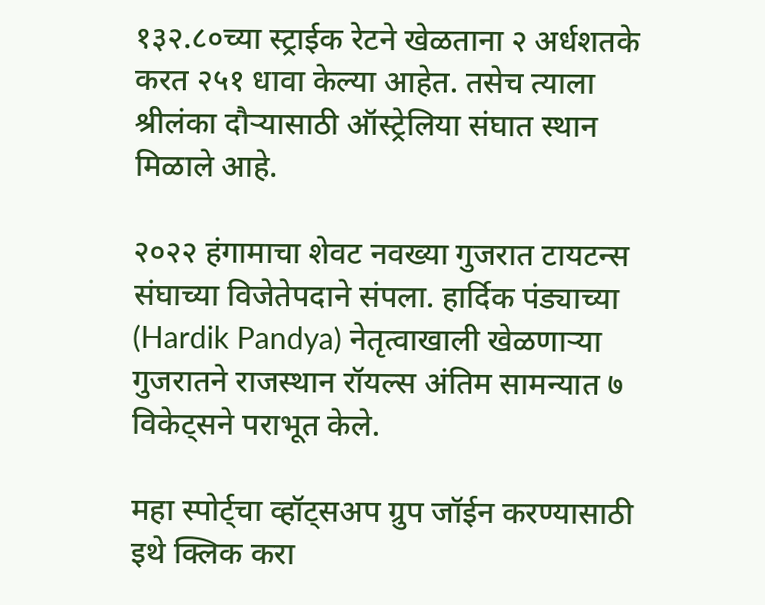१३२.८०च्या स्ट्राईक रेटने खेळताना २ अर्धशतके करत २५१ धावा केल्या आहेत. तसेच त्याला श्रीलंका दौऱ्यासाठी ऑस्ट्रेलिया संघात स्थान मिळाले आहे.

२०२२ हंगामाचा शेवट नवख्या गुजरात टायटन्स संघाच्या विजेतेपदाने संपला. हार्दिक पंड्याच्या (Hardik Pandya) नेतृत्वाखाली खेळणाऱ्या गुजरातने राजस्थान रॉयल्स अंतिम सामन्यात ७ विकेट्सने पराभूत केले.

महा स्पोर्ट्चा व्हॉट्सअप ग्रुप जॉईन करण्यासाठी इथे क्लिक करा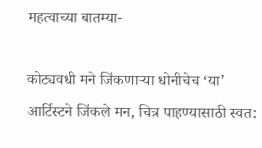महत्वाच्या बातम्या-

कोट्यवधी मने जिंकणाऱ्या धोनीचेच ‘या’ आर्टिस्टने जिंकले मन, चित्र पाहण्यासाठी स्वत: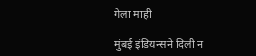गेला माही

मुंबई इंडियन्सने दिली न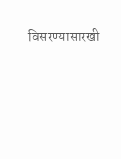विसरण्यासारखी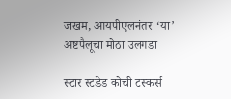जखम, आयपीएलनंतर ‘या’ अष्टपैलूचा मोठा उलगडा

स्टार स्टडेड कोची टस्कर्स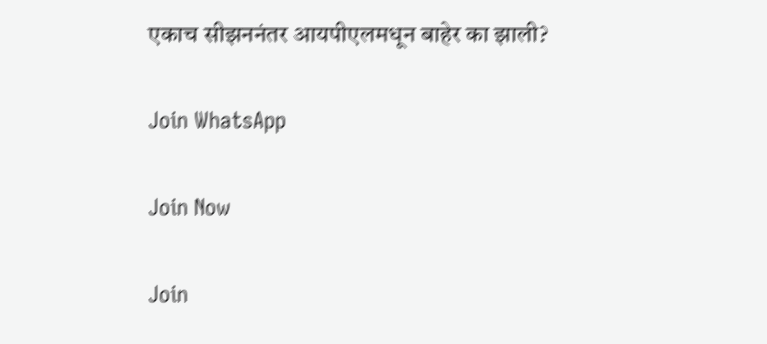एकाच सीझननंतर आयपीएलमधून बाहेर का झाली?

Join WhatsApp

Join Now

Join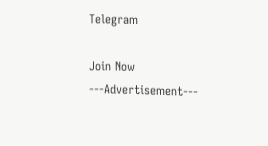Telegram

Join Now
---Advertisement---